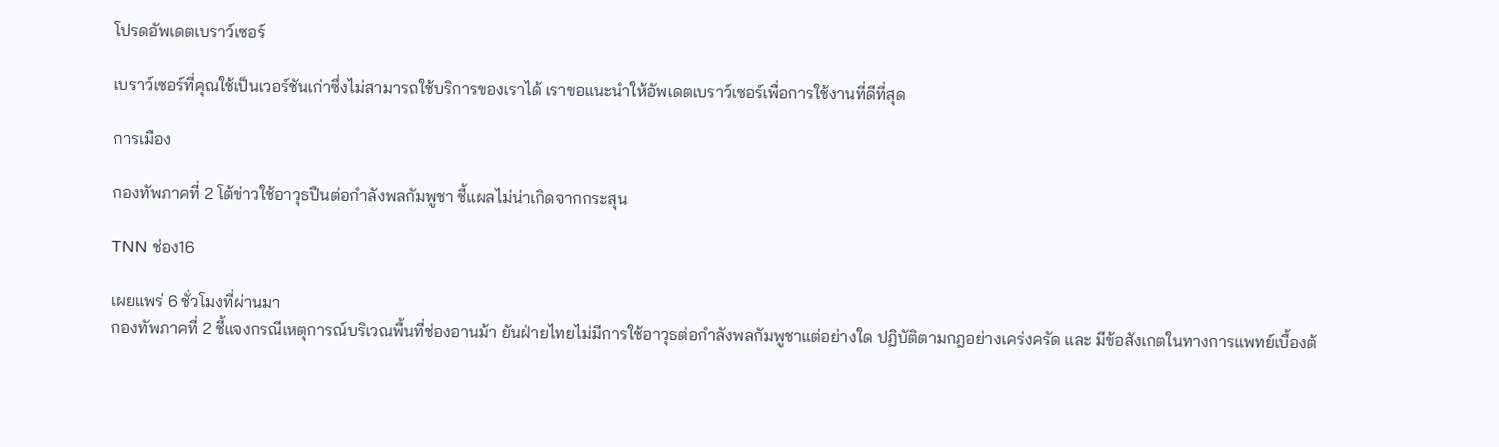โปรดอัพเดตเบราว์เซอร์

เบราว์เซอร์ที่คุณใช้เป็นเวอร์ชันเก่าซึ่งไม่สามารถใช้บริการของเราได้ เราขอแนะนำให้อัพเดตเบราว์เซอร์เพื่อการใช้งานที่ดีที่สุด

การเมือง

กองทัพภาคที่ 2 โต้ข่าวใช้อาวุธปืนต่อกำลังพลกัมพูชา ชี้แผลไม่น่าเกิดจากกระสุน

TNN ช่อง16

เผยแพร่ 6 ชั่วโมงที่ผ่านมา
กองทัพภาคที่ 2 ชี้แจงกรณีเหตุการณ์บริเวณพื้นที่ช่องอานม้า ยันฝ่ายไทยไม่มีการใช้อาวุธต่อกำลังพลกัมพูชาแต่อย่างใด ปฏิบัติตามกฎอย่างเคร่งครัด และ มีข้อสังเกตในทางการแพทย์เบื้องต้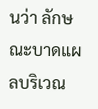นว่า ลักษณะบาดแผลบริเวณ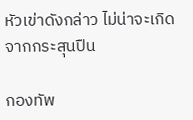หัวเข่าดังกล่าว ไม่น่าจะเกิดจากกระสุนปืน

กองทัพ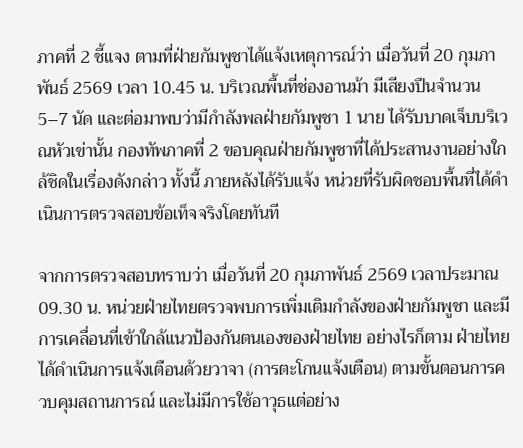ภาคที่ 2 ชี้แจง ตามที่ฝ่ายกัมพูชาได้แจ้งเหตุการณ์ว่า เมื่อวันที่ 20 กุมภาพันธ์ 2569 เวลา 10.45 น. บริเวณพื้นที่ช่องอานม้า มีเสียงปืนจำนวน 5–7 นัด และต่อมาพบว่ามีกำลังพลฝ่ายกัมพูชา 1 นาย ได้รับบาดเจ็บบริเวณหัวเข่านั้น กองทัพภาคที่ 2 ขอบคุณฝ่ายกัมพูชาที่ได้ประสานงานอย่างใกล้ชิดในเรื่องดังกล่าว ทั้งนี้ ภายหลังได้รับแจ้ง หน่วยที่รับผิดชอบพื้นที่ได้ดำเนินการตรวจสอบข้อเท็จจริงโดยทันที

จากการตรวจสอบทราบว่า เมื่อวันที่ 20 กุมภาพันธ์ 2569 เวลาประมาณ 09.30 น. หน่วยฝ่ายไทยตรวจพบการเพิ่มเติมกำลังของฝ่ายกัมพูชา และมีการเคลื่อนที่เข้าใกล้แนวป้องกันตนเองของฝ่ายไทย อย่างไรก็ตาม ฝ่ายไทยได้ดำเนินการแจ้งเตือนด้วยวาจา (การตะโกนแจ้งเตือน) ตามขั้นตอนการควบคุมสถานการณ์ และไม่มีการใช้อาวุธแต่อย่าง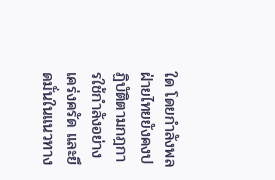ใด โดยกำลังพลฝ่ายไทยยังคงปฏิบัติตามกฎการใช้กำลังอย่างเคร่งครัด และยึดมั่นในแนวทาง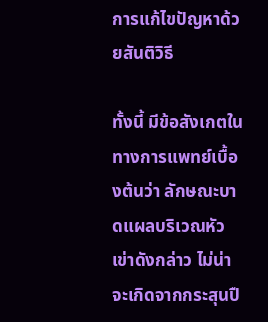การแก้ไขปัญหาด้วยสันติวิธี

ทั้งนี้ มีข้อสังเกตในทางการแพทย์เบื้องต้นว่า ลักษณะบาดแผลบริเวณหัวเข่าดังกล่าว ไม่น่าจะเกิดจากกระสุนปื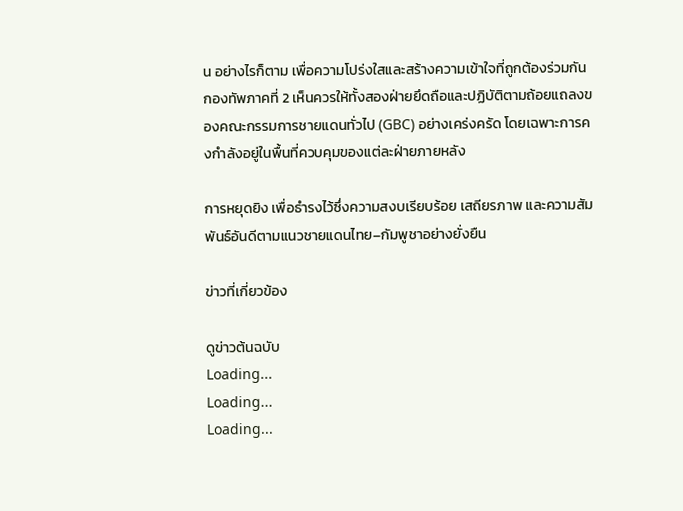น อย่างไรก็ตาม เพื่อความโปร่งใสและสร้างความเข้าใจที่ถูกต้องร่วมกัน กองทัพภาคที่ 2 เห็นควรให้ทั้งสองฝ่ายยึดถือและปฏิบัติตามถ้อยแถลงของคณะกรรมการชายแดนทั่วไป (GBC) อย่างเคร่งครัด โดยเฉพาะการคงกำลังอยู่ในพื้นที่ควบคุมของแต่ละฝ่ายภายหลัง

การหยุดยิง เพื่อธำรงไว้ซึ่งความสงบเรียบร้อย เสถียรภาพ และความสัมพันธ์อันดีตามแนวชายแดนไทย–กัมพูชาอย่างยั่งยืน

ข่าวที่เกี่ยวข้อง

ดูข่าวต้นฉบับ
Loading...
Loading...
Loading...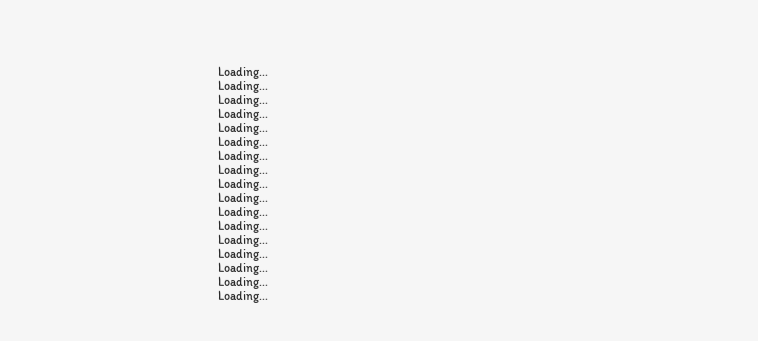Loading...
Loading...
Loading...
Loading...
Loading...
Loading...
Loading...
Loading...
Loading...
Loading...
Loading...
Loading...
Loading...
Loading...
Loading...
Loading...
Loading...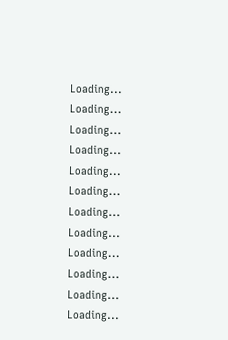Loading...
Loading...
Loading...
Loading...
Loading...
Loading...
Loading...
Loading...
Loading...
Loading...
Loading...
Loading...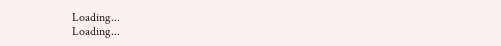Loading...
Loading...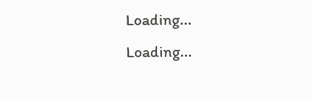Loading...
Loading...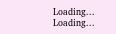Loading...
Loading...